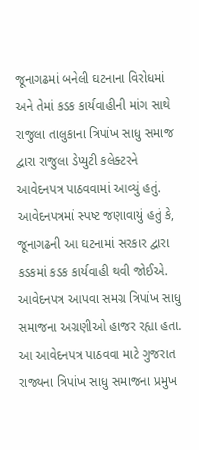જૂનાગઢમાં બનેલી ઘટનાના વિરોધમાં અને તેમાં કડક કાર્યવાહીની માંગ સાથે રાજુલા તાલુકાના ત્રિપાંખ સાધુ સમાજ દ્વારા રાજુલા ડેપ્યુટી કલેક્ટરને આવેદનપત્ર પાઠવવામાં આવ્યું હતું. આવેદનપત્રમાં સ્પષ્ટ જણાવાયું હતું કે, જૂનાગઢની આ ઘટનામાં સરકાર દ્વારા કડકમાં કડક કાર્યવાહી થવી જોઈએ. આવેદનપત્ર આપવા સમગ્ર ત્રિપાંખ સાધુ સમાજના અગ્રણીઓ હાજર રહ્યા હતા. આ આવેદનપત્ર પાઠવવા માટે ગુજરાત રાજ્યના ત્રિપાંખ સાધુ સમાજના પ્રમુખ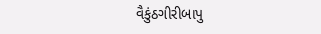વૈકુંઠગીરીબાપુ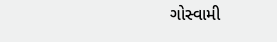ગોસ્વામી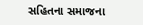સહિતના સમાજના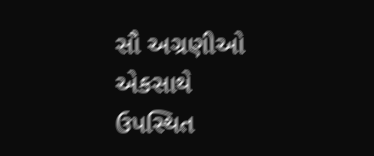સૌ અગ્રણીઓ એકસાથે ઉપસ્થિત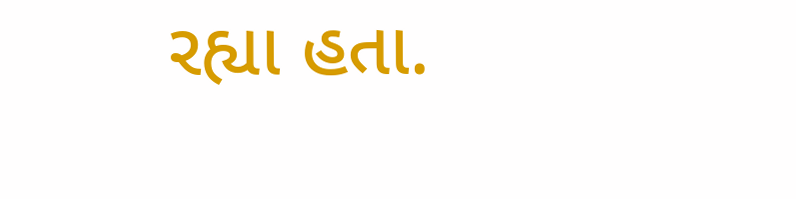રહ્યા હતા.